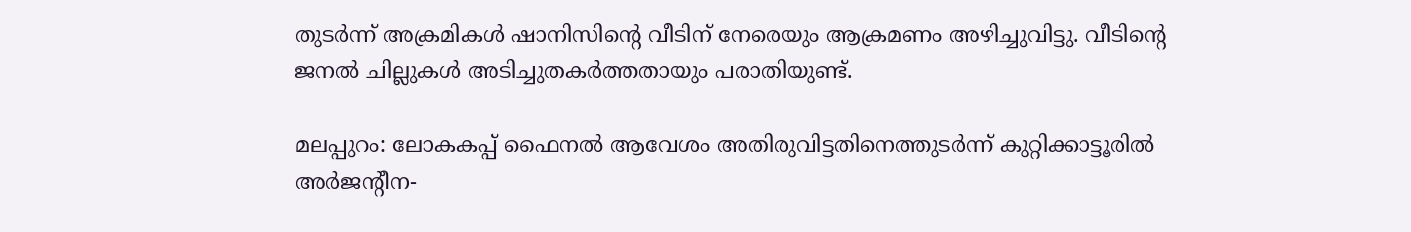തുടര്‍ന്ന് അക്രമികള്‍ ഷാനിസിന്റെ വീടിന് നേരെയും ആക്രമണം അഴിച്ചുവിട്ടു. വീടിന്റെ ജനല്‍ ചില്ലുകള്‍ അടിച്ചുതകര്‍ത്തതായും പരാതിയുണ്ട്.

മലപ്പുറം: ലോകകപ്പ് ഫൈനല്‍ ആവേശം അതിരുവിട്ടതിനെത്തുടര്‍ന്ന് കുറ്റിക്കാട്ടൂരില്‍ അര്‍ജന്റീന-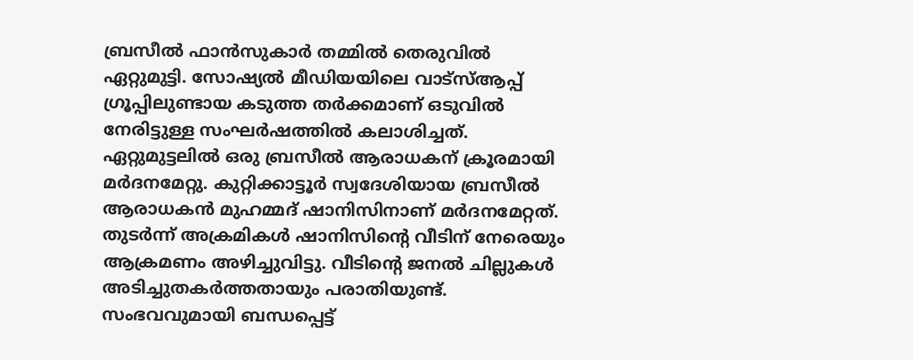ബ്രസീല്‍ ഫാന്‍സുകാര്‍ തമ്മില്‍ തെരുവില്‍ ഏറ്റുമുട്ടി. സോഷ്യല്‍ മീഡിയയിലെ വാട്സ്ആപ്പ് ഗ്രൂപ്പിലുണ്ടായ കടുത്ത തര്‍ക്കമാണ് ഒടുവില്‍ നേരിട്ടുള്ള സംഘര്‍ഷത്തില്‍ കലാശിച്ചത്. ഏറ്റുമുട്ടലില്‍ ഒരു ബ്രസീല്‍ ആരാധകന് ക്രൂരമായി മര്‍ദനമേറ്റു. കുറ്റിക്കാട്ടൂര്‍ സ്വദേശിയായ ബ്രസീല്‍ ആരാധകന്‍ മുഹമ്മദ് ഷാനിസിനാണ് മര്‍ദനമേറ്റത്. തുടര്‍ന്ന് അക്രമികള്‍ ഷാനിസിന്റെ വീടിന് നേരെയും ആക്രമണം അഴിച്ചുവിട്ടു. വീടിന്റെ ജനല്‍ ചില്ലുകള്‍ അടിച്ചുതകര്‍ത്തതായും പരാതിയുണ്ട്. സംഭവവുമായി ബന്ധപ്പെട്ട്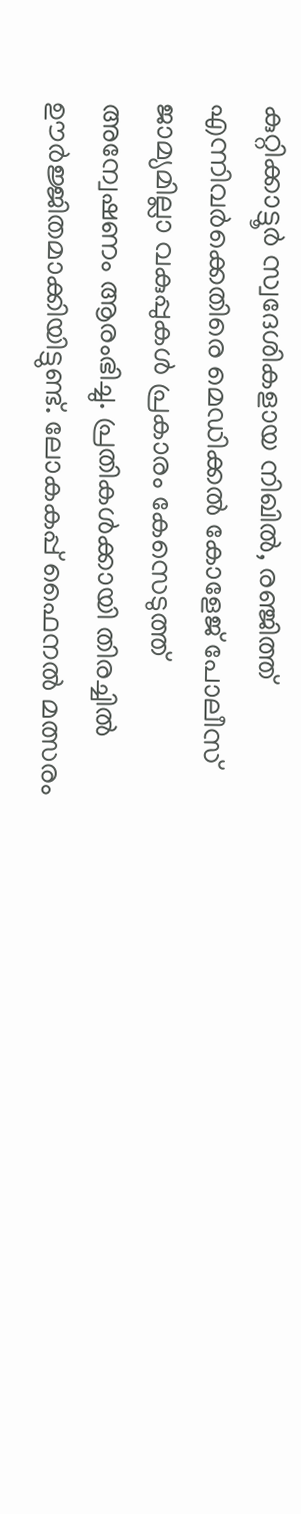കുറ്റിക്കാട്ടൂര്‍ സ്വദേശികളായ നിഖില്‍, രഞ്ജിത്ത് എന്നിവര്‍ക്കെതിരെ മെഡിക്കല്‍ കോളേജ് പോലീസ് ജാമ്യമില്ലാ വകുപ്പുകള്‍ പ്രകാരം കേസെടുത്ത് അന്വേഷണം ആരംഭിച്ചു. പ്രതികള്‍ക്കായി തിരച്ചില്‍ ഊര്‍ജ്ജിതമാക്കിയിട്ടുണ്ട്. ലോകകപ്പ് ഫൈനല്‍ മത്സരം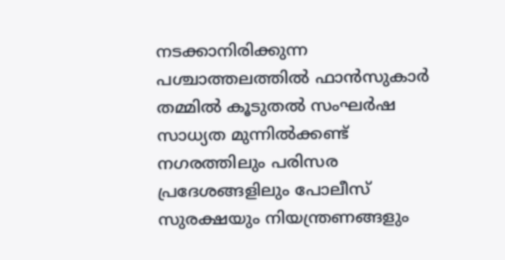നടക്കാനിരിക്കുന്ന പശ്ചാത്തലത്തില്‍ ഫാന്‍സുകാര്‍ തമ്മില്‍ കൂടുതല്‍ സംഘര്‍ഷ സാധ്യത മുന്നില്‍ക്കണ്ട് നഗരത്തിലും പരിസര പ്രദേശങ്ങളിലും പോലീസ് സുരക്ഷയും നിയന്ത്രണങ്ങളും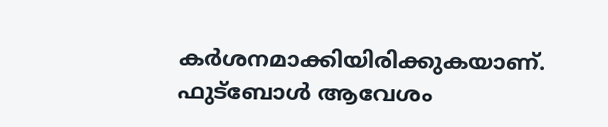കര്‍ശനമാക്കിയിരിക്കുകയാണ്. ഫുട്‌ബോള്‍ ആവേശം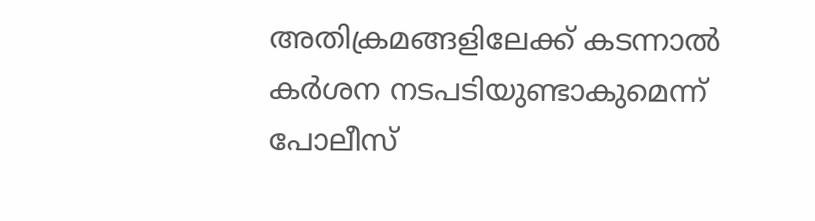അതിക്രമങ്ങളിലേക്ക് കടന്നാല്‍ കര്‍ശന നടപടിയുണ്ടാകുമെന്ന് പോലീസ്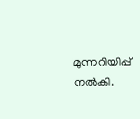മുന്നറിയിപ്പ് നല്‍കി.